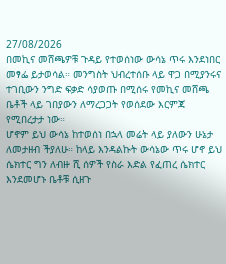27/08/2026
በመኪና መሸጫዎቹ ጉዳይ የተወሰነው ውሳኔ ጥሩ እንደነበር መፃፌ ይታወሳል። መንግስት ህብረተሰቡ ላይ ዋጋ በሚያንሩና ተገቢውን ንግድ ፍቃድ ሳያወጡ በሚሰሩ የመኪና መሸጫ ቤቶች ላይ ገበያውን ለማረጋጋት የወሰደው እርምጃ የሚበረታታ ነው።
ሆኖም ይህ ውሳኔ ከተወሰነ በኋላ መሬት ላይ ያለውን ሁኔታ ለመታዘብ ችያለሁ። ከላይ እንዳልኩት ውሳኔው ጥሩ ሆኖ ይህ ሴክተር ግን ለብዙ ሺ ሰዎች የስራ እድል የፈጠረ ሴክተር እንደመሆኑ ቤቶቹ ሲዘጉ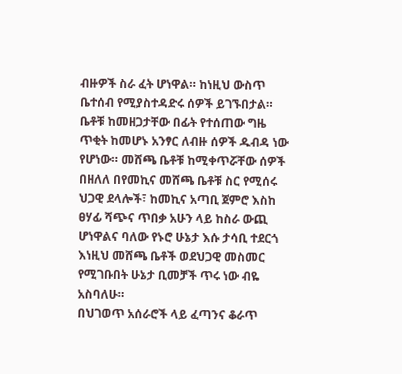ብዙዎች ስራ ፈት ሆነዋል። ከነዚህ ውስጥ ቤተሰብ የሚያስተዳድሩ ሰዎች ይገኙበታል። ቤቶቹ ከመዘጋታቸው በፊት የተሰጠው ግዜ ጥቂት ከመሆኑ አንፃር ለብዙ ሰዎች ዱብዳ ነው የሆነው። መሸጫ ቤቶቹ ከሚቀጥሯቸው ሰዎች በዘለለ በየመኪና መሸጫ ቤቶቹ ስር የሚሰሩ ህጋዊ ደላሎች፣ ከመኪና አጣቢ ጀምሮ እስከ ፀሃፊ ሻጭና ጥበቃ አሁን ላይ ከስራ ውጪ ሆነዋልና ባለው የኑሮ ሁኔታ እሱ ታሳቢ ተደርጎ እነዚህ መሸጫ ቤቶች ወደህጋዊ መስመር የሚገቡበት ሁኔታ ቢመቻች ጥሩ ነው ብዬ አስባለሁ።
በህገወጥ አሰራሮች ላይ ፈጣንና ቆራጥ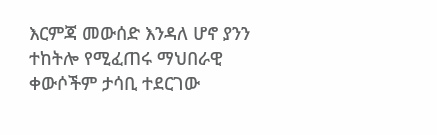እርምጃ መውሰድ እንዳለ ሆኖ ያንን ተከትሎ የሚፈጠሩ ማህበራዊ ቀውሶችም ታሳቢ ተደርገው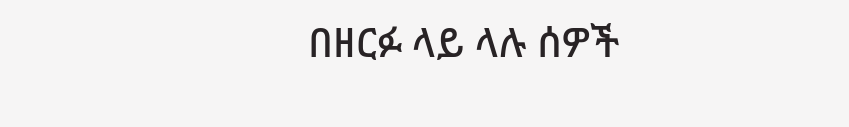በዘርፉ ላይ ላሉ ሰዎች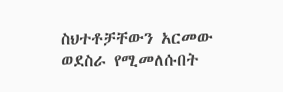ስህተቶቻቸውን አርመው ወደስራ የሚመለሱበት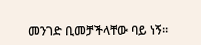መንገድ ቢመቻችላቸው ባይ ነኝ።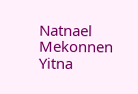Natnael Mekonnen Yitna